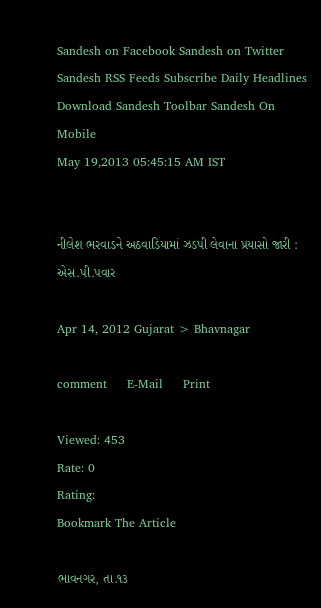Sandesh on Facebook Sandesh on Twitter Sandesh RSS Feeds Subscribe Daily Headlines Download Sandesh Toolbar Sandesh On Mobile
May 19,2013 05:45:15 AM IST


નીલેશ ભરવાડને અઠવાડિયામાં ઝડપી લેવાના પ્રયાસો જારી : એસ.પી.પવાર

Apr 14, 2012 Gujarat > Bhavnagar

comment     E-Mail     Print

Viewed: 453
Rate: 0
Rating:
Bookmark The Article

ભાવનગર, તા.૧૩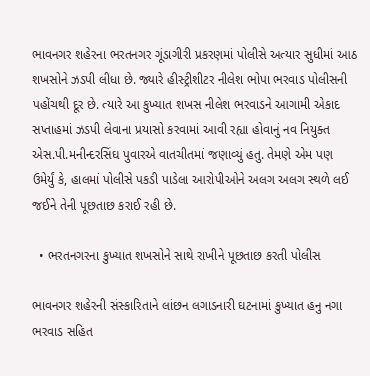ભાવનગર શહેરના ભરતનગર ગૂંડાગીરી પ્રકરણમાં પોલીસે અત્યાર સુધીમાં આઠ શખસોને ઝડપી લીધા છે. જ્યારે હીસ્ટ્રીશીટર નીલેશ ભોપા ભરવાડ પોલીસની પહોંચથી દૂર છે. ત્યારે આ કુખ્યાત શખસ નીલેશ ભરવાડને આગામી એકાદ સપ્તાહમાં ઝડપી લેવાના પ્રયાસો કરવામાં આવી રહ્યા હોવાનું નવ નિયુક્ત એસ.પી.મનીન્દરસિંઘ પુવારએ વાતચીતમાં જણાવ્યું હતુ. તેમણે એમ પણ ઉમેર્યું કે, હાલમાં પોલીસે પકડી પાડેલા આરોપીઓને અલગ અલગ સ્થળે લઈ જઈને તેની પૂછતાછ કરાઈ રહી છે.

  • ભરતનગરના કુખ્યાત શખસોને સાથે રાખીને પૂછતાછ કરતી પોલીસ

ભાવનગર શહેરની સંસ્કારિતાને લાંછન લગાડનારી ઘટનામાં કુખ્યાત હનુ નગા ભરવાડ સહિત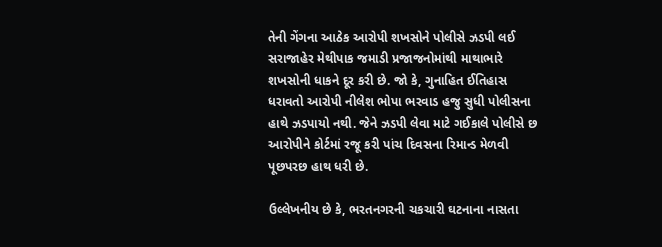તેની ગેંગના આઠેક આરોપી શખસોને પોલીસે ઝડપી લઈ સરાજાહેર મેથીપાક જમાડી પ્રજાજનોમાંથી માથાભારે શખસોની ધાકને દૂર કરી છે. જો કે, ગુનાહિત ઈતિહાસ ધરાવતો આરોપી નીલેશ ભોપા ભરવાડ હજુ સુધી પોલીસના હાથે ઝડપાયો નથી. જેને ઝડપી લેવા માટે ગઈકાલે પોલીસે છ આરોપીને કોર્ટમાં રજૂ કરી પાંચ દિવસના રિમાન્ડ મેળવી પૂછપરછ હાથ ધરી છે.

ઉલ્લેખનીય છે કે, ભરતનગરની ચકચારી ઘટનાના નાસતા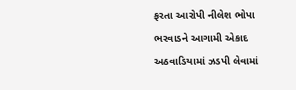ફરતા આરોપી નીલેશ ભોપા ભરવાડને આગામી એકાદ અઠવાડિયામાં ઝડપી લેવામાં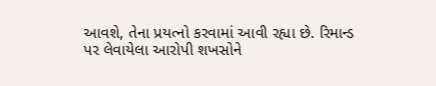આવશે, તેના પ્રયત્નો કરવામાં આવી રહ્યા છે. રિમાન્ડ પર લેવાયેલા આરોપી શખસોને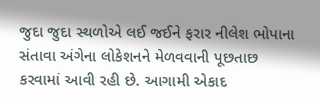જુદા જુદા સ્થળોએ લઈ જઈને ફરાર નીલેશ ભોપાના સંતાવા અંગેના લોકેશનને મેળવવાની પૂછતાછ કરવામાં આવી રહી છે. આગામી એકાદ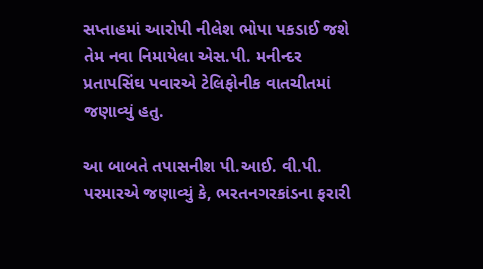સપ્તાહમાં આરોપી નીલેશ ભોપા પકડાઈ જશે તેમ નવા નિમાયેલા એસ.પી. મનીન્દર પ્રતાપસિંઘ પવારએ ટેલિફોનીક વાતચીતમાં જણાવ્યું હતુ.

આ બાબતે તપાસનીશ પી.આઈ. વી.પી. પરમારએ જણાવ્યું કે, ભરતનગરકાંડના ફરારી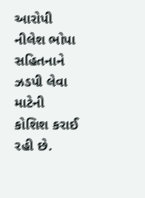આરોપી નીલેશ ભોપા સહિતનાને ઝડપી લેવા માટેની કોશિશ કરાઈ રહી છે.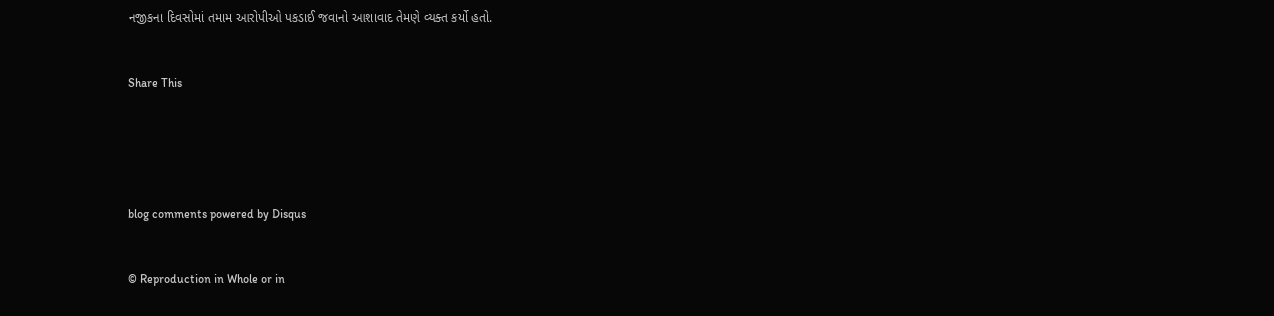નજીકના દિવસોમાં તમામ આરોપીઓ પકડાઈ જવાનો આશાવાદ તેમણે વ્યક્ત કર્યો હતો.


Share This





blog comments powered by Disqus


© Reproduction in Whole or in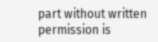part without written permission is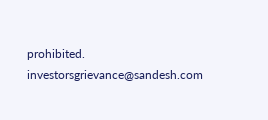prohibited.
investorsgrievance@sandesh.com